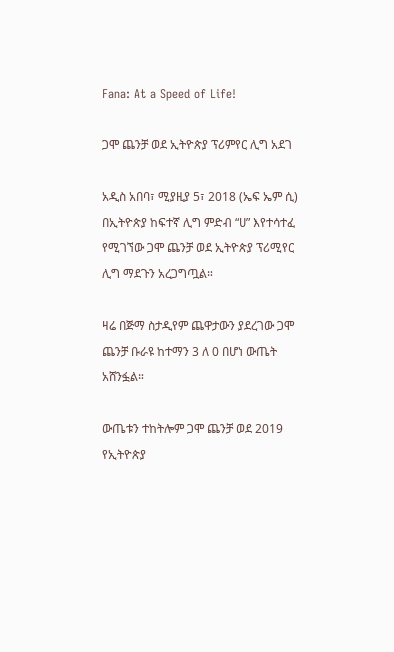Fana: At a Speed of Life!

ጋሞ ጨንቻ ወደ ኢትዮጵያ ፕሪምየር ሊግ አደገ

አዲስ አበባ፣ ሚያዚያ 5፣ 2018 (ኤፍ ኤም ሲ) በኢትዮጵያ ከፍተኛ ሊግ ምድብ “ሀ” እየተሳተፈ የሚገኘው ጋሞ ጨንቻ ወደ ኢትዮጵያ ፕሪሚየር ሊግ ማደጉን አረጋግጧል።

ዛሬ በጅማ ስታዲየም ጨዋታውን ያደረገው ጋሞ ጨንቻ ቡራዩ ከተማን 3 ለ 0 በሆነ ውጤት አሸንፏል።

ውጤቱን ተከትሎም ጋሞ ጨንቻ ወደ 2019 የኢትዮጵያ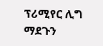ፕሪሚየር ሊግ ማደጉን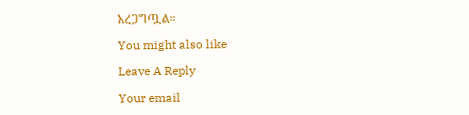አረጋግጧል።

You might also like

Leave A Reply

Your email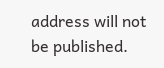address will not be published.